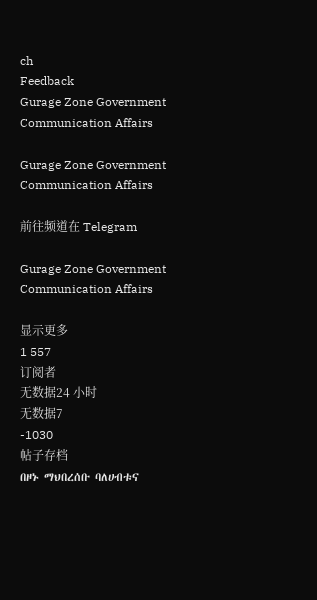ch
Feedback
Gurage Zone Government Communication Affairs

Gurage Zone Government Communication Affairs

前往频道在 Telegram

Gurage Zone Government Communication Affairs

显示更多
1 557
订阅者
无数据24 小时
无数据7
-1030
帖子存档
በዞኑ ማህበረሰቡ ባለሀብቱና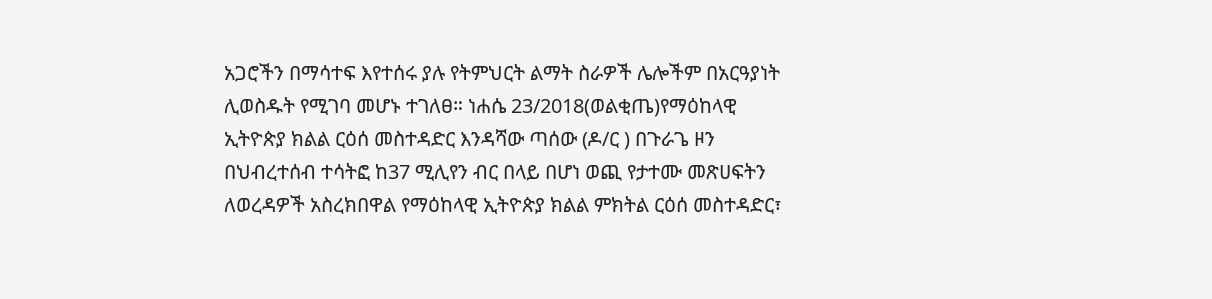አጋሮችን በማሳተፍ እየተሰሩ ያሉ የትምህርት ልማት ስራዎች ሌሎችም በአርዓያነት ሊወስዱት የሚገባ መሆኑ ተገለፀ። ነሐሴ 23/2018(ወልቂጤ)የማዕከላዊ ኢትዮጵያ ክልል ርዕሰ መስተዳድር እንዳሻው ጣሰው (ዶ/ር ) በጉራጌ ዞን በህብረተሰብ ተሳትፎ ከ37 ሚሊየን ብር በላይ በሆነ ወጪ የታተሙ መጽሀፍትን ለወረዳዎች አስረክበዋል የማዕከላዊ ኢትዮጵያ ክልል ምክትል ርዕሰ መስተዳድር፣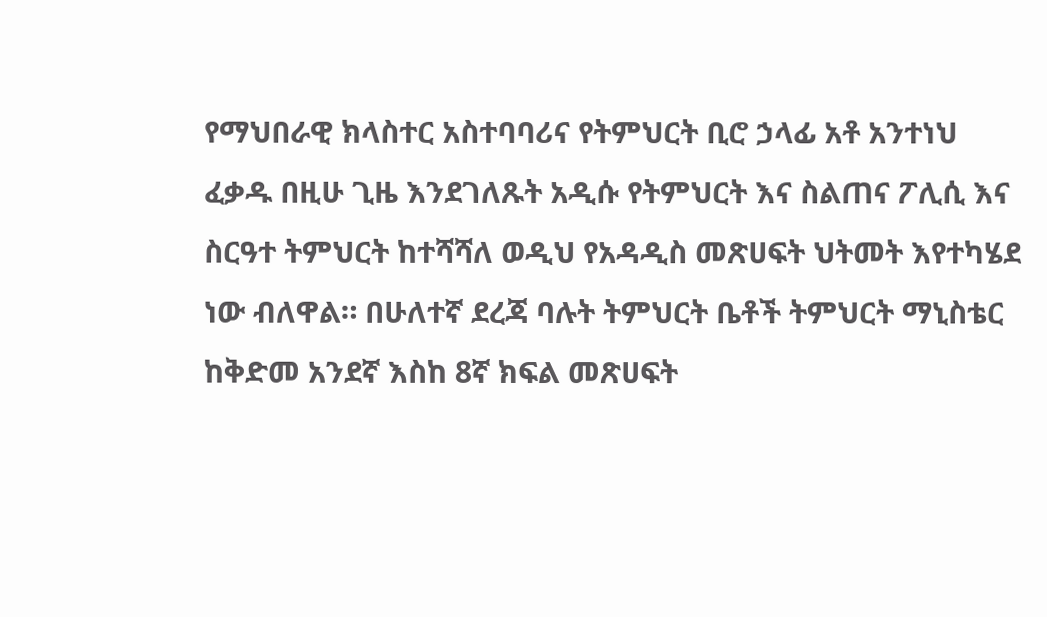የማህበራዊ ክላስተር አስተባባሪና የትምህርት ቢሮ ኃላፊ አቶ አንተነህ ፈቃዱ በዚሁ ጊዜ እንደገለጹት አዲሱ የትምህርት እና ስልጠና ፖሊሲ እና ስርዓተ ትምህርት ከተሻሻለ ወዲህ የአዳዲስ መጽሀፍት ህትመት እየተካሄደ ነው ብለዋል። በሁለተኛ ደረጃ ባሉት ትምህርት ቤቶች ትምህርት ማኒስቴር ከቅድመ አንደኛ እስከ 8ኛ ክፍል መጽሀፍት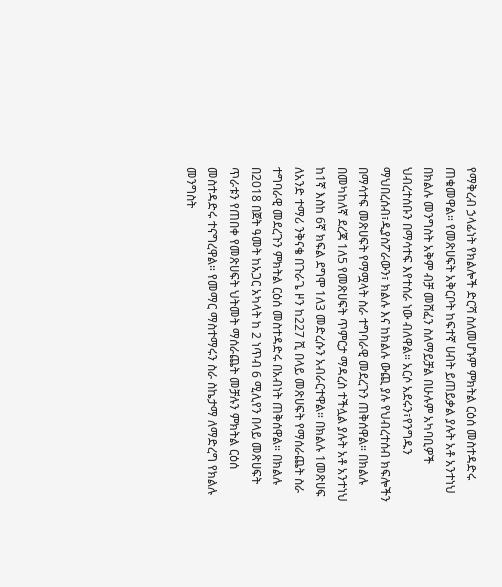የማቅረብ ኃላፊነት የክልሎች ድርሻ ስለመሆኑም ምክትል ርዕሰ መስተዳድሩ ጠቁመዋል። የመጽሀፍት አቅርቦት ከፍተኛ ሀብት ይጠይቃል ያሉት አቶ አንተነህ በክልሉ መንግስት አቅም ብቻ መሸፈን ስለማይቻል በሁሉም አካባቢዎች ህብረተሰቡን በማሳተፍ እየተሰራ ነው ብለዋል። አርሶ አደሩን፣የንግዱን ማህበረሰብ፣ዲያስፖራውን፣ ክልሉ እና ከክልሉ ውጪ ያሉ የህብረተሰብ ክፍሎችን በማሳተፍ መጽሀፍት የማሟላት ስራ ተግባራዊ መደረጉን ጠቅሰዋል። በክልሉ በመካከለኛ ደረጃ 1ለ5 የመጽሀፍት ጥምርታ ማዳረስ ተችሏል ያሉት አቶ አንተነህ ከ1ኛ እስከ 6ኛ ክፍል ደግሞ 1ለ3 መድረሱን አብራርተዋል። በክልሉ 1መጽሀፍ ለአንድ ተማሪ ንቅናቄ በጉራጌ ዞን ከ227 ሺ በላይ መጽሀፍት የማሰራጨት ስራ ተግባራዊ መደረጉን ምክትል ርዕሰ መስተዳድሩ በአብነት ጠቅሰዋል። በክልሉ በ2018 በጀት ዓመት ከአጋር አካላት ከ 2 ነጥብ 6 ሚሊየን በላይ መጽሀፍት ጥራቱን የጠበቀ የመጽሀፍት ህትመት ማሰራጨት መቻሉን ምክትል ርዕሰ መስተዳድሩ ተናግረዋል። የመማር ማስተማሩን ስራ ስኬታማ ለማድረግ የክልሉ መንግስት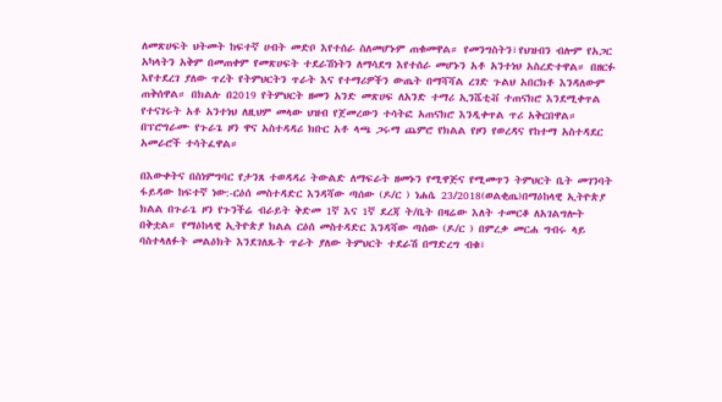ለመጽሀፍት ህትመት ከፍተኛ ሀብት መድቦ እየተሰራ ስለመሆኑም ጠቁመዋል። የመንግስትን፣የህዝብን ብሎም የአጋር አካላትን አቅም በመጠቀም የመጽሀፍት ተደራሽነትን ለማሳደግ እየተሰራ መሆኑን አቶ አንተነህ አስረድተዋል። በዘርፉ እየተደረገ ያለው ጥረት የትምህርትን ጥራት እና የተማሪዎችን ውጤት በማሻሻል ረገድ ጉልህ አበርክቶ እንዳለውም ጠቅሰዋል። በክልሉ በ2019 የትምህርት ዘመን አንድ መጽሀፍ ለአንድ ተማሪ ኢንሼቲቭ ተጠናክሮ እንደሚቀጥል የተናገሩት አቶ አንተነህ ለዚህም መላው ህዝብ የጀመረውን ተሳትፎ አጠናክሮ እንዲቀጥል ጥሪ አቅርበዋል። በፕሮግራሙ የጉራጌ ዞን ዋና አስተዳዳሪ ክቡር አቶ ላጫ ጋሩማ ጨምሮ የክልል የዞን የወረዳና የከተማ አስተዳደር አመራሮች ተሳትፈዋል።

በእውቀትና በስነምግባር የታንጸ ተወዳዳሪ ትውልድ ለማፍራት ዘመኑን የሚዋጅና የሚመጥን ትምህርት ቤት መገንባት ፋይዳው ከፍተኛ ነው:-ርዕሰ መስተዳድር እንዳሻው ጣሰው (ዶ/ር ) ነሐሴ 23/2018(ወልቂጤ)በማዕከላዊ ኢትዮጵያ ክልል በጉራጌ ዞን የጉንችሬ ብራይት ቅድመ 1ኛ እና 1ኛ ደረጃ ት/ቤት በዛሬው እለት ተመርቆ ለአገልግሎት በቅቷል። የማዕከላዊ ኢትዮጵያ ክልል ርዕሰ መስተዳድር እንዳሻው ጣሰው (ዶ/ር ) በምረቃ መርሐ ግብሩ ላይ ባስተላለፉት መልዕክት እንደገለጹት ጥራት ያለው ትምህርት ተደራሽ በማድረግ ብቁ፣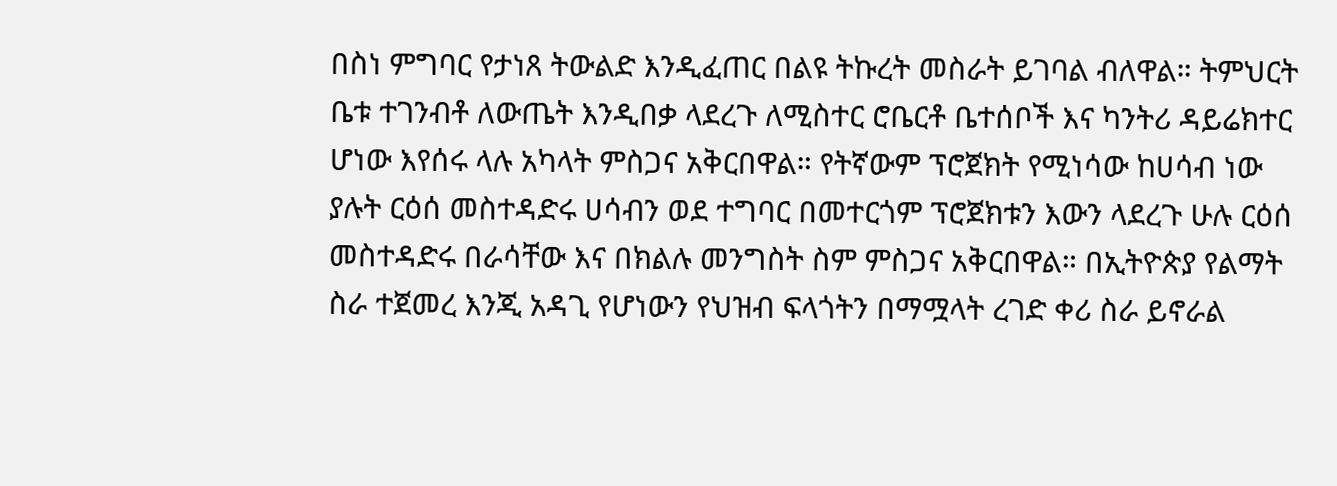በስነ ምግባር የታነጸ ትውልድ እንዲፈጠር በልዩ ትኩረት መስራት ይገባል ብለዋል። ትምህርት ቤቱ ተገንብቶ ለውጤት እንዲበቃ ላደረጉ ለሚስተር ሮቤርቶ ቤተሰቦች እና ካንትሪ ዳይሬክተር ሆነው እየሰሩ ላሉ አካላት ምስጋና አቅርበዋል። የትኛውም ፕሮጀክት የሚነሳው ከሀሳብ ነው ያሉት ርዕሰ መስተዳድሩ ሀሳብን ወደ ተግባር በመተርጎም ፕሮጀክቱን እውን ላደረጉ ሁሉ ርዕሰ መስተዳድሩ በራሳቸው እና በክልሉ መንግስት ስም ምስጋና አቅርበዋል። በኢትዮጵያ የልማት ስራ ተጀመረ እንጂ አዳጊ የሆነውን የህዝብ ፍላጎትን በማሟላት ረገድ ቀሪ ስራ ይኖራል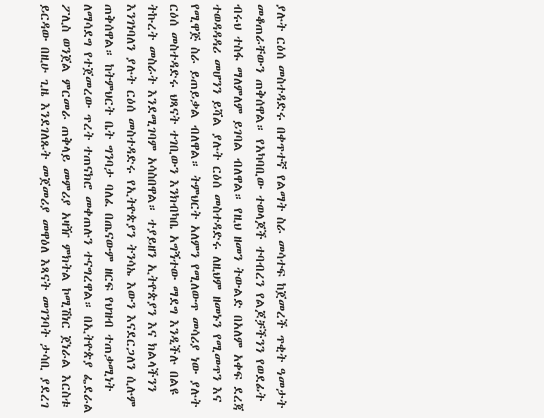ያሉት ርዕሰ መስተዳድሩ በቀጥተኛ የልማት ስራ መሳተፍ ከጀመረች ጥቂት ዓመታት መቆጠራቸውን ጠቅሰዋል። የአካባቢው ተወላጆች ተባብረን የልጆቻችንን የወደፊት ብሩህ ተስፋ ማለምለም ይገባል ብለዋል። የዚህ ዘመን ትውልድ በአለም አቀፍ ደረጃ ተወዳዳዳሪ መሆንን ይሻል ያሉት ርዕሰ መስተዳድሩ ለዚህም ዘመኑን የሚመጥን እና የሚዋጅ ስራ ይጠይቃል ብለዋል። ትምህርት አለምን የሚለውጥ መሳሪያ ነው ያሉት ርዕሰ መስተዳድሩ ህጻናት ተገቢውን እንክብካቤ አግኝተው ማደግ እንዲችሉ በልዩ ትኩረት መስራት እንደሚገባም አሳስበዋል። ተያይዘን ኢትዮጵያን እና ክልላችንን እንገነባለን ያሉት ርዕሰ መስተዳድሩ የኢትዮጵያን ትንሳኤ እውን እናደርጋለን ሲሉም ጠቅሰዋል። ከትምህርት ቤት ግንባታ ባለፈ በጤናውም ዘርፍ የህዝብ ተጠቃሚነት ለማሳደግ የተጀመረው ጥረት ተጠናክሮ መቀጠሉን ተናግረዋል። በኢትዮጵያ ፌደራል ፖሊስ ወንጀል ምርመራ ጠቅላይ መምሪያ አዛዥ ምክትል ኮሚሽነር ጀነራል እርስቱ ይርዳው በዚሁ ጊዜ እንደገለጹት መጀመሪያ መዋዕለ እጻናት መገንባት ታሳቢ ያደረገ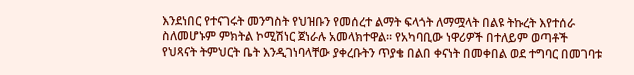እንደነበር የተናገሩት መንግስት የህዝቡን የመሰረተ ልማት ፍላጎት ለማሟላት በልዩ ትኩረት እየተሰራ ስለመሆኑም ምክትል ኮሚሽነር ጀነራሉ አመላክተዋል። የአካባቢው ነዋሪዎች በተለይም ወጣቶች የህጻናት ትምህርት ቤት እንዲገነባላቸው ያቀረቡትን ጥያቄ በልበ ቀናነት በመቀበል ወደ ተግባር በመገባቱ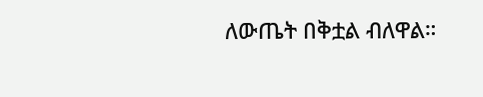ለውጤት በቅቷል ብለዋል።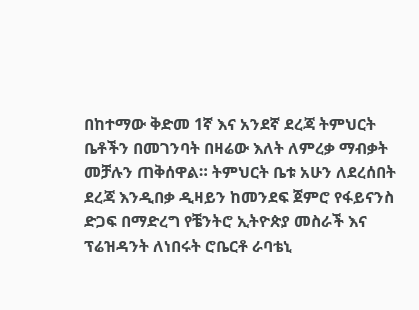በከተማው ቅድመ 1ኛ እና አንደኛ ደረጃ ትምህርት ቤቶችን በመገንባት በዛሬው እለት ለምረቃ ማብቃት መቻሉን ጠቅሰዋል። ትምህርት ቤቱ አሁን ለደረሰበት ደረጃ እንዲበቃ ዲዛይን ከመንደፍ ጀምሮ የፋይናንስ ድጋፍ በማድረግ የቼንትሮ ኢትዮጵያ መስራች እና ፕሬዝዳንት ለነበሩት ሮቤርቶ ራባቴኒ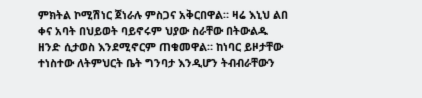ምክትል ኮሚሽነር ጀነራሉ ምስጋና አቅርበዋል። ዛሬ እኒህ ልበ ቀና አባት በህይወት ባይኖሩም ህያው ስራቸው በትውልዱ ዘንድ ሲታወስ እንደሚኖርም ጠቁመዋል። ከነባር ይዞታቸው ተነስተው ለትምህርት ቤት ግንባታ እንዲሆን ትብብራቸውን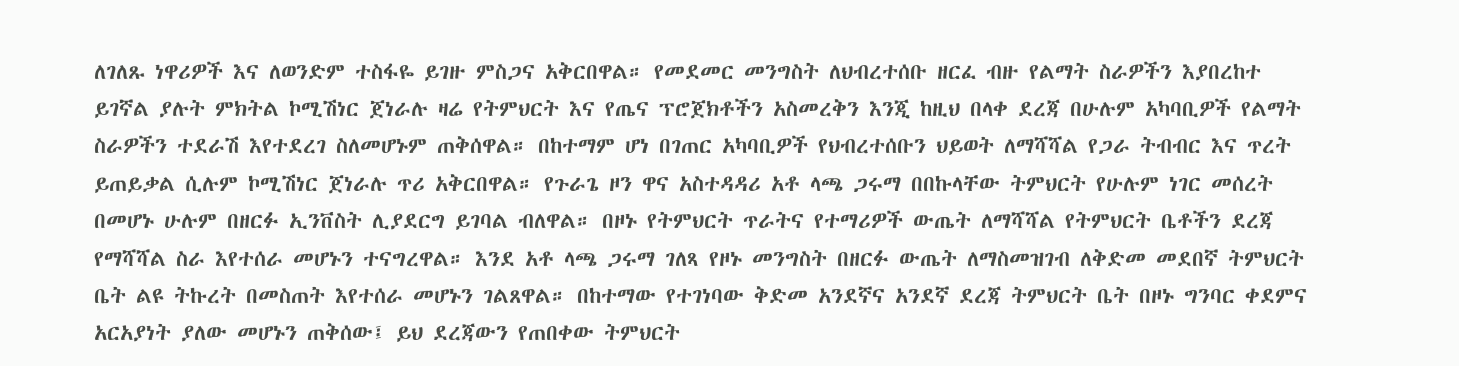ለገለጹ ነዋሪዎች እና ለወንድም ተስፋዬ ይገዙ ምስጋና አቅርበዋል። የመደመር መንግስት ለህብረተሰቡ ዘርፈ ብዙ የልማት ስራዎችን እያበረከተ ይገኛል ያሉት ምክትል ኮሚሽነር ጀነራሉ ዛሬ የትምህርት እና የጤና ፕሮጀክቶችን አስመረቅን እንጂ ከዚህ በላቀ ደረጃ በሁሉም አካባቢዎች የልማት ስራዎችን ተደራሽ እየተደረገ ስለመሆኑም ጠቅሰዋል። በከተማም ሆነ በገጠር አካባቢዎች የህብረተሰቡን ህይወት ለማሻሻል የጋራ ትብብር እና ጥረት ይጠይቃል ሲሉም ኮሚሽነር ጀነራሉ ጥሪ አቅርበዋል። የጉራጌ ዞን ዋና አስተዳዳሪ አቶ ላጫ ጋሩማ በበኩላቸው ትምህርት የሁሉም ነገር መሰረት በመሆኑ ሁሉም በዘርፉ ኢንቨስት ሊያደርግ ይገባል ብለዋል። በዞኑ የትምህርት ጥራትና የተማሪዎች ውጤት ለማሻሻል የትምህርት ቤቶችን ደረጃ የማሻሻል ስራ እየተሰራ መሆኑን ተናግረዋል። እንደ አቶ ላጫ ጋሩማ ገለጻ የዞኑ መንግስት በዘርፉ ውጤት ለማስመዝገብ ለቅድመ መደበኛ ትምህርት ቤት ልዩ ትኩረት በመስጠት እየተሰራ መሆኑን ገልጸዋል። በከተማው የተገነባው ቅድመ አንደኛና አንደኛ ደረጃ ትምህርት ቤት በዞኑ ግንባር ቀደምና አርአያነት ያለው መሆኑን ጠቅሰው፤ ይህ ደረጃውን የጠበቀው ትምህርት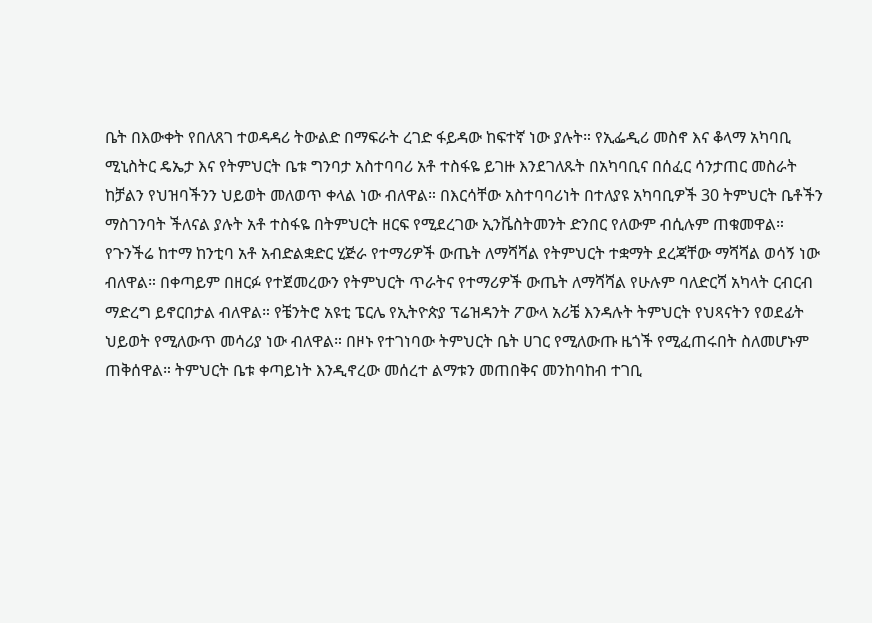ቤት በእውቀት የበለጸገ ተወዳዳሪ ትውልድ በማፍራት ረገድ ፋይዳው ከፍተኛ ነው ያሉት። የኢፌዲሪ መስኖ እና ቆላማ አካባቢ ሚኒስትር ዴኤታ እና የትምህርት ቤቱ ግንባታ አስተባባሪ አቶ ተስፋዬ ይገዙ እንደገለጹት በአካባቢና በሰፈር ሳንታጠር መስራት ከቻልን የህዝባችንን ህይወት መለወጥ ቀላል ነው ብለዋል። በእርሳቸው አስተባባሪነት በተለያዩ አካባቢዎች 30 ትምህርት ቤቶችን ማስገንባት ችለናል ያሉት አቶ ተስፋዬ በትምህርት ዘርፍ የሚደረገው ኢንቬስትመንት ድንበር የለውም ብሲሉም ጠቁመዋል። የጉንችሬ ከተማ ከንቲባ አቶ አብድልቋድር ሂጅራ የተማሪዎች ውጤት ለማሻሻል የትምህርት ተቋማት ደረጃቸው ማሻሻል ወሳኝ ነው ብለዋል። በቀጣይም በዘርፉ የተጀመረውን የትምህርት ጥራትና የተማሪዎች ውጤት ለማሻሻል የሁሉም ባለድርሻ አካላት ርብርብ ማድረግ ይኖርበታል ብለዋል። የቼንትሮ አዩቲ ፔርሌ የኢትዮጵያ ፕሬዝዳንት ፖውላ አሪቼ እንዳሉት ትምህርት የህጻናትን የወደፊት ህይወት የሚለውጥ መሳሪያ ነው ብለዋል። በዞኑ የተገነባው ትምህርት ቤት ሀገር የሚለውጡ ዜጎች የሚፈጠሩበት ስለመሆኑም ጠቅሰዋል። ትምህርት ቤቱ ቀጣይነት እንዲኖረው መሰረተ ልማቱን መጠበቅና መንከባከብ ተገቢ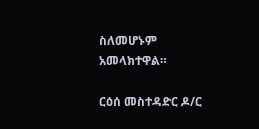ስለመሆኑም አመላክተዋል።

ርዕሰ መስተዳድር ዶ/ር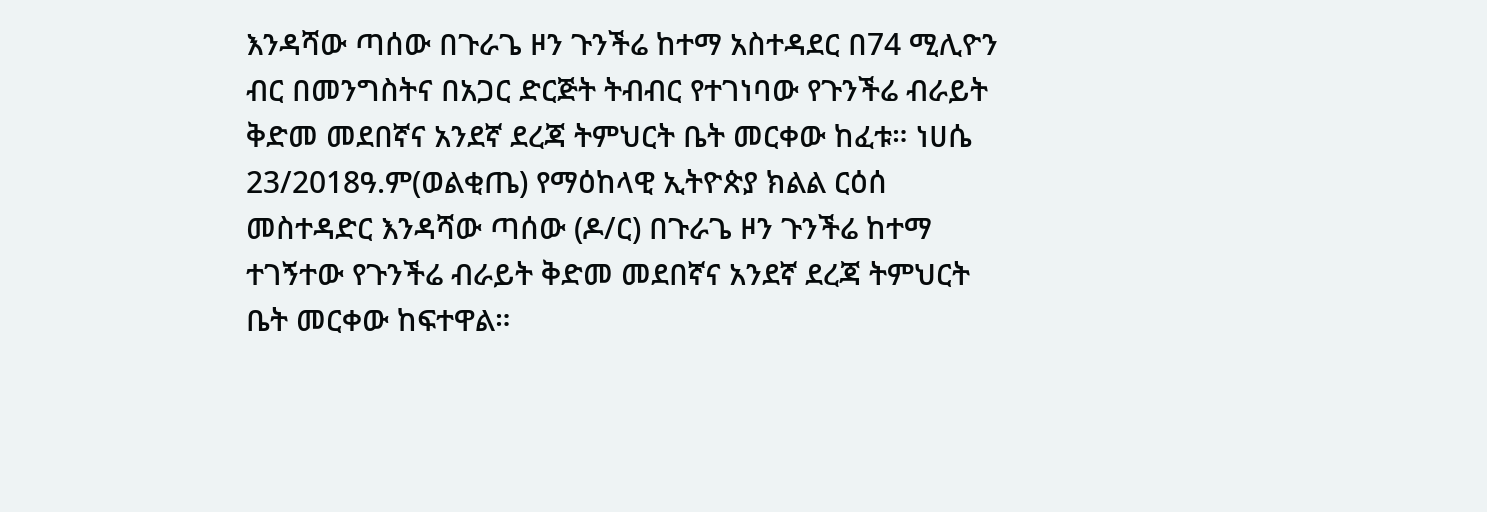እንዳሻው ጣሰው በጉራጌ ዞን ጉንችሬ ከተማ አስተዳደር በ74 ሚሊዮን ብር በመንግስትና በአጋር ድርጅት ትብብር የተገነባው የጉንችሬ ብራይት ቅድመ መደበኛና አንደኛ ደረጃ ትምህርት ቤት መርቀው ከፈቱ። ነሀሴ 23/2018ዓ.ም(ወልቂጤ) የማዕከላዊ ኢትዮጵያ ክልል ርዕሰ መስተዳድር እንዳሻው ጣሰው (ዶ/ር) በጉራጌ ዞን ጉንችሬ ከተማ ተገኝተው የጉንችሬ ብራይት ቅድመ መደበኛና አንደኛ ደረጃ ትምህርት ቤት መርቀው ከፍተዋል።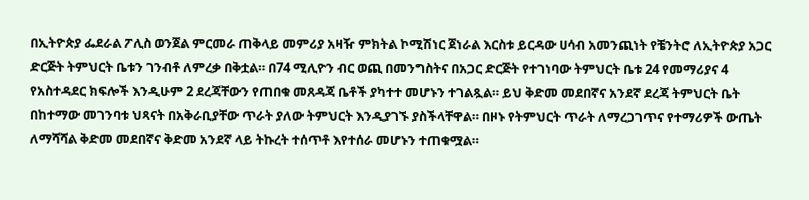በኢትዮጵያ ፌደራል ፖሊስ ወንጀል ምርመራ ጠቅላይ መምሪያ አዛዥ ምክትል ኮሚሽነር ጀነራል እርስቱ ይርዳው ሀሳብ አመንጪነት የቼንትሮ ለኢትዮጵያ አጋር ድርጅት ትምህርት ቤቱን ገንብቶ ለምረቃ በቅቷል። በ74 ሚሊዮን ብር ወጪ በመንግስትና በአጋር ድርጅት የተገነባው ትምህርት ቤቱ 24 የመማሪያና 4 የአስተዳደር ክፍሎች እንዲሁም 2 ደረጃቸውን የጠበቁ መጸዳጃ ቤቶች ያካተተ መሆኑን ተገልጿል። ይህ ቅድመ መደበኛና አንደኛ ደረጃ ትምህርት ቤት በከተማው መገንባቱ ህጻናት በአቅራቢያቸው ጥራት ያለው ትምህርት እንዲያገኙ ያስችላቸዋል። በዞኑ የትምህርት ጥራት ለማረጋገጥና የተማሪዎች ውጤት ለማሻሻል ቅድመ መደበኛና ቅድመ አንደኛ ላይ ትኩረት ተሰጥቶ እየተሰራ መሆኑን ተጠቁሟል።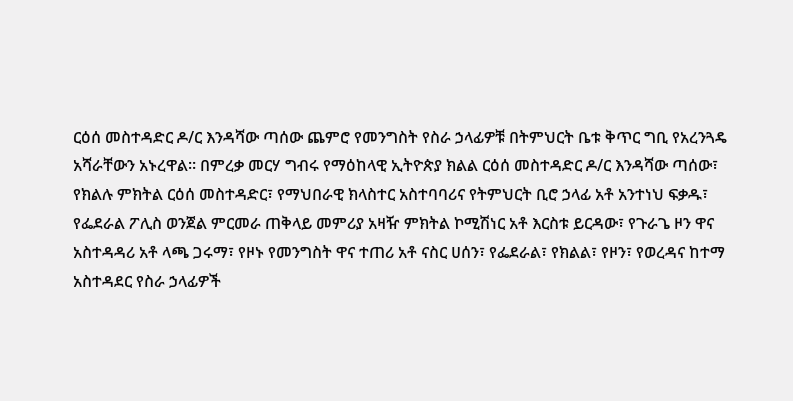ርዕሰ መስተዳድር ዶ/ር እንዳሻው ጣሰው ጨምሮ የመንግስት የስራ ኃላፊዎቹ በትምህርት ቤቱ ቅጥር ግቢ የአረንጓዴ አሻራቸውን አኑረዋል። በምረቃ መርሃ ግብሩ የማዕከላዊ ኢትዮጵያ ክልል ርዕሰ መስተዳድር ዶ/ር እንዳሻው ጣሰው፣ የክልሉ ምክትል ርዕሰ መስተዳድር፣ የማህበራዊ ክላስተር አስተባባሪና የትምህርት ቢሮ ኃላፊ አቶ አንተነህ ፍቃዱ፣ የፌደራል ፖሊስ ወንጀል ምርመራ ጠቅላይ መምሪያ አዛዥ ምክትል ኮሚሽነር አቶ እርስቱ ይርዳው፣ የጉራጌ ዞን ዋና አስተዳዳሪ አቶ ላጫ ጋሩማ፣ የዞኑ የመንግስት ዋና ተጠሪ አቶ ናስር ሀሰን፣ የፌደራል፣ የክልል፣ የዞን፣ የወረዳና ከተማ አስተዳደር የስራ ኃላፊዎች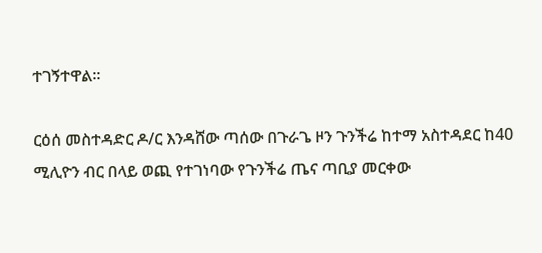ተገኝተዋል።

ርዕሰ መስተዳድር ዶ/ር እንዳሸው ጣሰው በጉራጌ ዞን ጉንችሬ ከተማ አስተዳደር ከ40 ሚሊዮን ብር በላይ ወጪ የተገነባው የጉንችሬ ጤና ጣቢያ መርቀው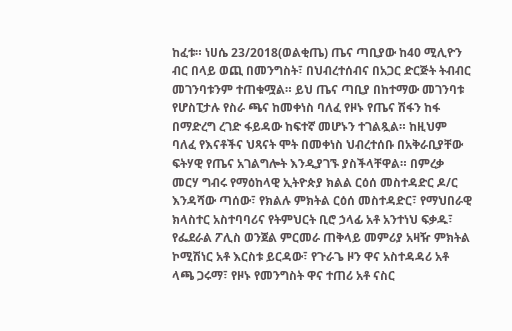ከፈቱ። ነሀሴ 23/2018(ወልቂጤ) ጤና ጣቢያው ከ40 ሚሊዮን ብር በላይ ወጪ በመንግስት፣ በህብረተሰብና በአጋር ድርጅት ትብብር መገንባቱንም ተጠቁሟል። ይህ ጤና ጣቢያ በከተማው መገንባቱ የሆስፒታሉ የስራ ጫና ከመቀነስ ባለፈ የዞኑ የጤና ሽፋን ከፋ በማድረግ ረገድ ፋይዳው ከፍተኛ መሆኑን ተገልጿል። ከዚህም ባለፈ የእናቶችና ህጻናት ሞት በመቀነስ ህብረተሰቡ በአቅራቢያቸው ፍትሃዊ የጤና አገልግሎት እንዲያገኙ ያስችላቸዋል። በምረቃ መርሃ ግብሩ የማዕከላዊ ኢትዮጵያ ክልል ርዕሰ መስተዳድር ዶ/ር እንዳሻው ጣሰው፣ የክልሉ ምክትል ርዕሰ መስተዳድር፣ የማህበራዊ ክላስተር አስተባባሪና የትምህርት ቢሮ ኃላፊ አቶ አንተነህ ፍቃዱ፣ የፌደራል ፖሊስ ወንጀል ምርመራ ጠቅላይ መምሪያ አዛዥ ምክትል ኮሚሽነር አቶ እርስቱ ይርዳው፣ የጉራጌ ዞን ዋና አስተዳዳሪ አቶ ላጫ ጋሩማ፣ የዞኑ የመንግስት ዋና ተጠሪ አቶ ናስር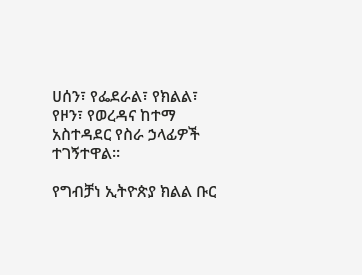ሀሰን፣ የፌደራል፣ የክልል፣ የዞን፣ የወረዳና ከተማ አስተዳደር የስራ ኃላፊዎች ተገኝተዋል።

የግብቻነ ኢትዮጵያ ክልል ቡር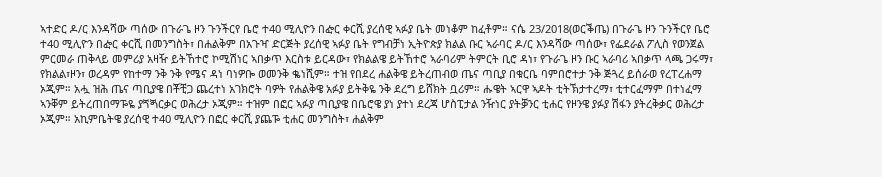ኣተድር ዶ/ር እንዳሻው ጣሰው በጉራጌ ዞን ጉንችርየ ቤሮ ተ40 ሚሊዮን በᎈር ቀርሺ ያረሰዊ ኣፉያ ቤት መነቆም ከፈቶም። ናሴ 23/2018(ወርቕጤ) በጉራጌ ዞን ጉንችርየ ቤሮ ተ40 ሚሊዮን በᎈር ቀርሺ በመንግስት፣ በሐልቅም በአጉዣ ድርጅት ያረሰዊ ኣፉያ ቤት የግብቻነ ኢትዮጵያ ክልል ቡር ኣራባር ዶ/ር እንዳሻው ጣሰው፣ የፌደራል ፖሊስ የወንጀል ምርመራ ጠቅላይ መምሪያ አዛዥ ይትኸተሮ ኮሚሽነር ኣበቃጥ እርስቱ ይርዳው፣ የክልልዌ ይትኸተሮ ኣራባሪም ትምርት ቢሮ ዳነ፣ የጉራጌ ዞን ቡር ኣራባሪ ኣበቃጥ ላጫ ጋሩማ፣ የክልል፣ዞን፣ ወረዳም የከተማ ንቅ ንቅ የሜና ዳነ ባነዎᎄ ወመንቅ ቈነሺም። ተዝ የበደረ ሐልቅዌ ይትረጠብወ ጤና ጣቢያ በቁርቤ ባምበሮተታ ንቅ ጅጓረ ይሰራወ የረፐረሐማ ኦጂም። አሗ ዝሕ ጤና ጣቢያዌ በቾቺጋ ጨረተነ አገክሮት ባዎት የሐልቅዌ አፉያ ይትቅዬ ንቅ ደረግ ይሸክት ቧሪም። ሑዌት ኣርዋ ኣዶት ቲትኽታተረማ፣ ቲተርፈማም በተነፈማ ኣንቐም ይትረጠበማᎌዬ ያጘጝርቃር ወሕረታ ኦጂም። ተዝም በፎር ኣፉያ ጣቢያዌ በቤሮዌ ያነ ያተነ ደረጃ ሆስፒታል ንዥነር ያትቓንር ቲሐር የዞንዌ ያፉያ ሽፋን ያትረቅቃር ወሕረታ ኦጂም። አኪምቤትዌ ያረሰዊ ተ40 ሚሊዮን በፎር ቀርሺ ያጨᎌ ቲሐር መንግስት፣ ሐልቅም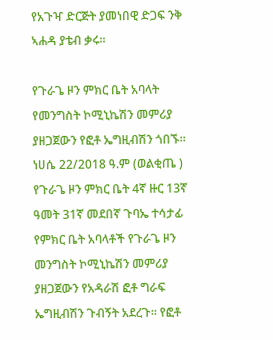የአጉዣ ድርጅት ያመነበዊ ድጋፍ ንቅ ኣሐዳ ያቴብ ቃሩ።

የጉራጌ ዞን ምክር ቤት አባላት የመንግስት ኮሚኒኬሽን መምሪያ ያዘጋጀውን የፎቶ ኤግዚብሽን ጎበኙ። ነሀሴ 22/2018 ዓ.ም (ወልቂጤ ) የጉራጌ ዞን ምክር ቤት 4ኛ ዙር 13ኛ ዓመት 31ኛ መደበኛ ጉባኤ ተሳታፊ የምክር ቤት አባላቶች የጉራጌ ዞን መንግስት ኮሚኒኬሽን መምሪያ ያዘጋጀውን የአዳራሽ ፎቶ ግራፍ ኤግዚብሽን ጉብኝት አደረጉ። የፎቶ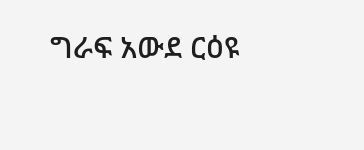ግራፍ አውደ ርዕዩ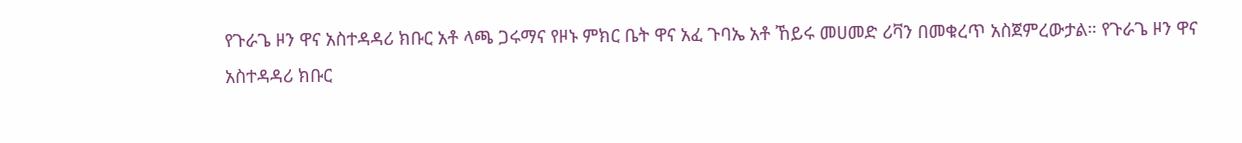የጉራጌ ዞን ዋና አስተዳዳሪ ክቡር አቶ ላጫ ጋሩማና የዞኑ ምክር ቤት ዋና አፈ ጉባኤ አቶ ኸይሩ መሀመድ ሪቫን በመቁረጥ አስጀምረውታል። የጉራጌ ዞን ዋና አስተዳዳሪ ክቡር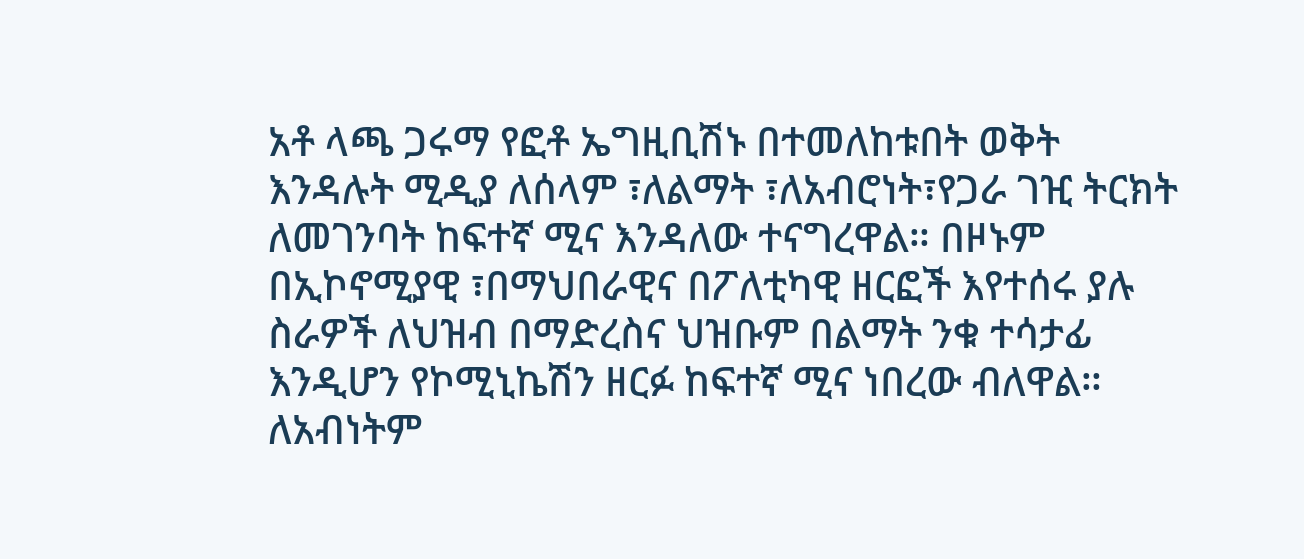አቶ ላጫ ጋሩማ የፎቶ ኤግዚቢሽኑ በተመለከቱበት ወቅት እንዳሉት ሚዲያ ለሰላም ፣ለልማት ፣ለአብሮነት፣የጋራ ገዢ ትርክት ለመገንባት ከፍተኛ ሚና እንዳለው ተናግረዋል። በዞኑም በኢኮኖሚያዊ ፣በማህበራዊና በፖለቲካዊ ዘርፎች እየተሰሩ ያሉ ስራዎች ለህዝብ በማድረስና ህዝቡም በልማት ንቁ ተሳታፊ እንዲሆን የኮሚኒኬሽን ዘርፉ ከፍተኛ ሚና ነበረው ብለዋል። ለአብነትም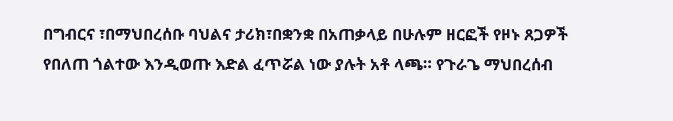በግብርና ፣በማህበረሰቡ ባህልና ታሪክ፣በቋንቋ በአጠቃላይ በሁሉም ዘርፎች የዞኑ ጸጋዎች የበለጠ ጎልተው እንዲወጡ እድል ፈጥሯል ነው ያሉት አቶ ላጫ። የጉራጌ ማህበረሰብ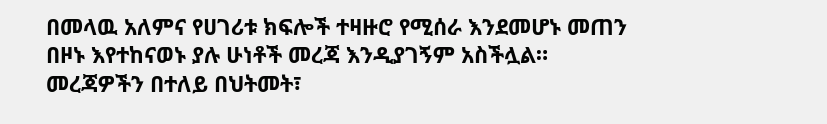በመላዉ አለምና የሀገሪቱ ክፍሎች ተዛዙሮ የሚሰራ እንደመሆኑ መጠን በዞኑ እየተከናወኑ ያሉ ሁነቶች መረጃ እንዲያገኝም አስችሏል። መረጃዎችን በተለይ በህትመት፣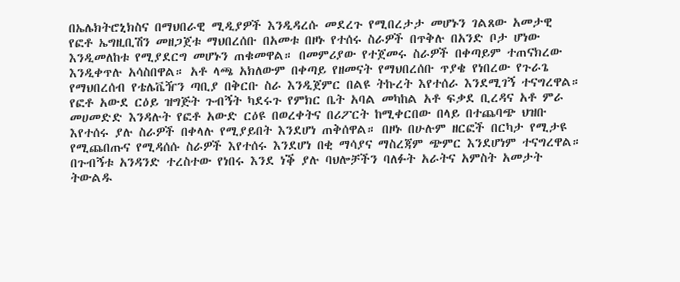በኤሌክትሮኒክስና በማህበራዊ ሚዲያዎች እንዲዳረሱ መደረጉ የሚበረታታ መሆኑን ገልጸው አመታዊ የፎቶ ኤግዚቢሽን መዘጋጀቱ ማህበረሰቡ በአመቱ በዞኑ የተሰሩ ስራዎች በጥቅሉ በአንድ ቦታ ሆነው እንዲመለከቱ የሚያደርግ መሆኑን ጠቁመዋል። በመምሪያው የተጀመሩ ስራዎች በቀጣይም ተጠናክረው እንዲቀጥሉ አሳስበዋል። አቶ ላጫ አክለውም በቀጣይ የዘመናት የማህበረሰቡ ጥያቄ የነበረው የጉራጌ የማህበረሰብ የቴሌቬዥን ጣቢያ በቅርቡ ስራ እንዲጀምር በልዩ ትኩረት እየተሰራ እንደሚገኝ ተናግረዋል። የፎቶ አውደ ርዕይ ዝግጅት ጉብኝት ካደሩጉ የምክር ቤት አባል መካከል አቶ ፍቃደ ቢረዳና አቶ ምራ መሀመድድ እንዳሉት የፎቶ አውድ ርዕዩ በወረቀትና በሪፖርት ከሚቀርበው በላይ በተጨባጭ ህዝቡ እየተሰሩ ያሉ ስራዎች በቀላሉ የሚያይበት እንደሆነ ጠቅሰዋል። በዞኑ በሁሉም ዘርፎች በርካታ የሚታዩ የሚጨበጡና የሚዳሰሱ ስራዎች እየተሰሩ እንደሆነ በቂ ማሳያና ማስረጃም ጭምር እንደሆነም ተናግረዋል። በጉብኝቱ አንዳንድ ተረስተው የነበሩ እንደ ነቕ ያሉ ባህሎቻችን ባለፉት አራትና አምስት አመታት ትውልዱ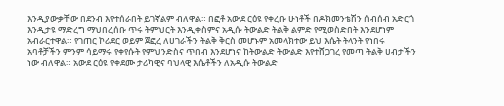እንዲያውቃቸው በደንብ እየተሰራበት ይገኛልም ብለዋል። በፎቶ አውደ ርዕዩ የቀረቡ ሁነቶች በዶክመንቴሽን ሰብሰብ አድርጎ እንዲታዩ ማድረግ ማህበረሰቡ ጥሩ ትምህርት እንዲቀስምና አዲሱ ትውልድ ትልቅ ልምድ የሚወስድበት እንደሆነም አብራርተዋል። የገጠር ኮሪደር ወይም ጀፎረ ለሀገራችን ትልቅ ቅርስ መሆኑም አመላክተው ይህ እሴት ትላንት የነበሩ አባቶቻችን ምንም ሳይማሩ የቀየሱት የምህንድስና ጥበብ እንደሆነና ከትውልድ ትውልድ እየተሸጋገረ የመጣ ትልቅ ሀብታችን ነው ብለዋል። አውደ ርዕዩ የቀደሙ ታሪካዊና ባህላዊ እሴቶችን ለአዲሱ ትውልድ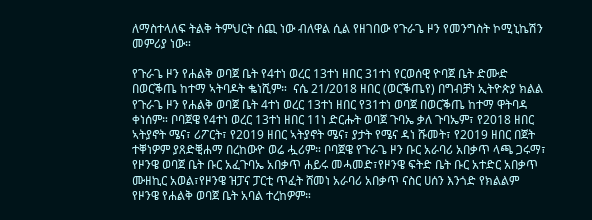ለማስተላለፍ ትልቅ ትምህርት ሰጪ ነው ብለዋል ሲል የዘገበው የጉራጌ ዞን የመንግስት ኮሚኒኬሽን መምሪያ ነው።

የጉራጌ ዞን የሐልቅ ወባጀ ቤት የ4ተነ ወረር 13ተነ ዘበር 31ተነ የርወሰዊ ዮባጀ ቤት ድሙድ በወርቕጤ ከተማ ኣትባዶት ቈነሺም።  ናሴ 21/2018 ዘበር (ወርቕጤየ) በግብቻነ ኢትዮጵያ ክልል የጉራጌ ዞን የሐልቅ ወባጀ ቤት 4ተነ ወረር 13ተነ ዘበር የ31ተነ ወባጀ በወርቕጤ ከተማ ዋትባዳ ቀነሰም። ቦባጀዌ የ4ተነ ወረር 13ተነ ዘበር 11ነ ድርሑት ወባጀ ጉባኤ ቃለ ጉባኤም፣ የ2018 ዘበር ኣትያኖት ሜና፣ ሪፖርት፣ የ2019 ዘበር ኣትያኖት ሜና፣ ያታት የሜና ዳነ ሹመት፣ የ2019 ዘበር በጀት ተቐነዎም ያጸድቒሐማ በረከውዮ ወሬ ሗሪም። ቦባጀዌ የጉራጌ ዞን ቡር አራባሪ አበቃጥ ላጫ ጋሩማ፣ የዞንዌ ወባጀ ቤት ቡር አፈጉባኤ አበቃጥ ሐይሩ መሓመድ፣የዞንዌ ፍትድ ቤት ቡር አተድር አበቃጥ ሙዘኪር አወል፣የዞንዌ ዝፓና ፓርቲ ጥፈት ሸመነ አራባሪ አበቃጥ ናስር ሀሰን እንጎድ የክልልም የዞንዌ የሐልቅ ወባጀ ቤት አባል ተረከዎም።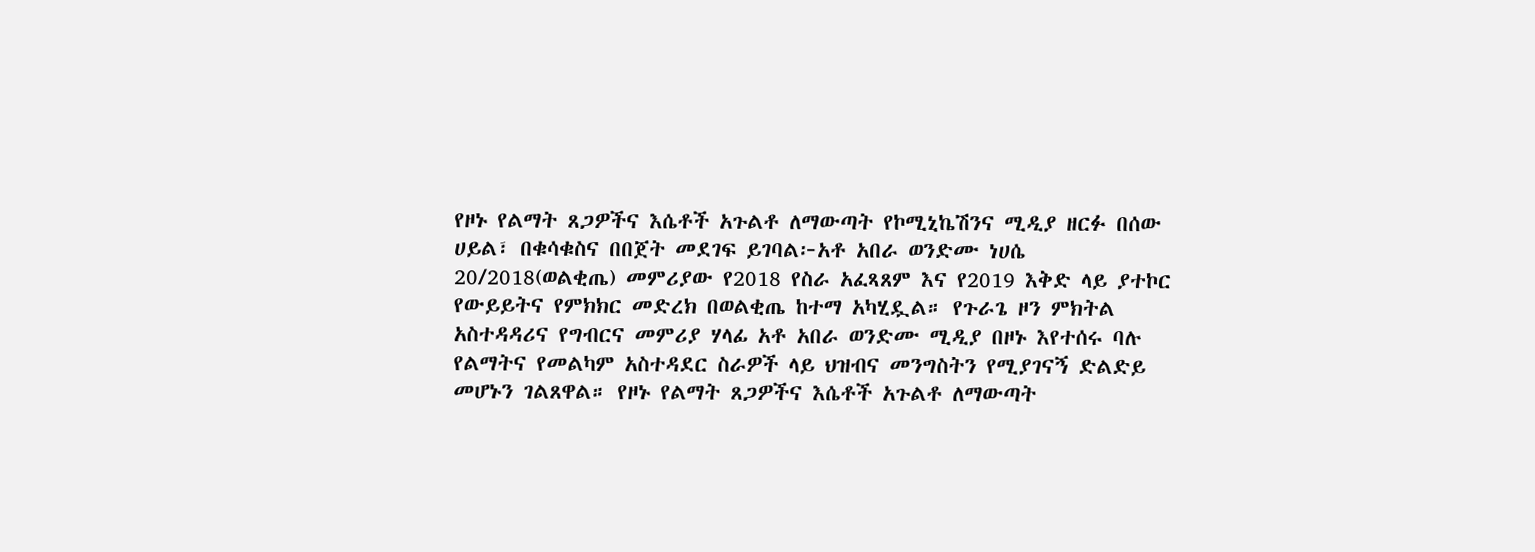የዞኑ የልማት ጸጋዎችና እሴቶች አጉልቶ ለማውጣት የኮሚኒኬሽንና ሚዲያ ዘርፉ በሰው ሀይል፣ በቁሳቁስና በበጀት መደገፍ ይገባል፦አቶ አበራ ወንድሙ ነሀሴ 20/2018(ወልቂጤ) መምሪያው የ2018 የስራ አፈጻጸም እና የ2019 እቅድ ላይ ያተኮር የውይይትና የምክክር መድረክ በወልቂጤ ከተማ አካሂዷል። የጉራጌ ዞን ምክትል አስተዳዳሪና የግብርና መምሪያ ሃላፊ አቶ አበራ ወንድሙ ሚዲያ በዞኑ እየተሰሩ ባሉ የልማትና የመልካም አስተዳደር ስራዎች ላይ ህዝብና መንግስትን የሚያገናኝ ድልድይ መሆኑን ገልጸዋል። የዞኑ የልማት ጸጋዎችና እሴቶች አጉልቶ ለማውጣት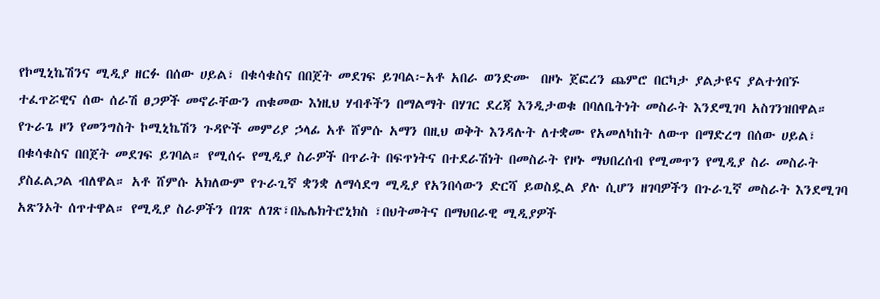የኮሚኒኬሽንና ሚዲያ ዘርፉ በሰው ሀይል፣ በቁሳቁስና በበጀት መደገፍ ይገባል፦አቶ አበራ ወንድሙ  በዞኑ ጀፎረን ጨምሮ በርካታ ያልታዩና ያልተጎበኙ ተፈጥሯዊና ሰው ሰራሽ ፀጋዎች መኖራቸውን ጠቁመው እነዚህ ሃብቶችን በማልማት በሃገር ደረጃ እንዲታወቁ በባለቤትነት መስራት እንደሚገባ አስገንዝበዋል። የጉራጌ ዞን የመንግስት ኮሚኒኬሽን ጉዳዮች መምሪያ ኃላፊ አቶ ሸምሱ አማን በዚህ ወቅት እንዳሉት ለተቋሙ የአመለካከት ለውጥ በማድረግ በሰው ሀይል፣ በቁሳቁስና በበጀት መደገፍ ይገባል። የሚሰሩ የሚዲያ ስራዎች በጥራት በፍጥነትና በተደራሽነት በመስራት የዞኑ ማህበረሰብ የሚመጥን የሚዲያ ስራ መስራት ያስፈልጋል ብለዋል። አቶ ሸምሱ አክለውም የጉራጊኛ ቋንቋ ለማሳደግ ሚዲያ የአንበሳውን ድርሻ ይወስዷል ያሉ ሲሆን ዘገባዎችን በጉራጊኛ መስራት እንደሚገባ አጽንኦት ሰጥተዋል። የሚዲያ ስራዎችን በገጽ ለገጽ፣በኤሌክትሮኒክስ ፣በህትመትና በማህበራዊ ሚዲያዎች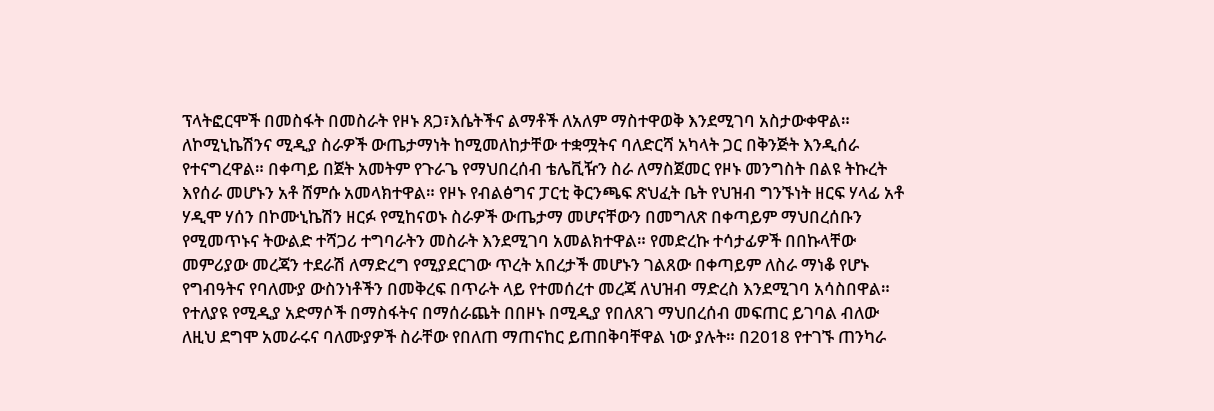ፕላትፎርሞች በመስፋት በመስራት የዞኑ ጸጋ፣እሴትችና ልማቶች ለአለም ማስተዋወቅ እንደሚገባ አስታውቀዋል። ለኮሚኒኬሽንና ሚዲያ ስራዎች ውጤታማነት ከሚመለከታቸው ተቋሟትና ባለድርሻ አካላት ጋር በቅንጅት እንዲሰራ የተናግረዋል። በቀጣይ በጀት አመትም የጉራጌ የማህበረሰብ ቴሌቪዥን ስራ ለማስጀመር የዞኑ መንግስት በልዩ ትኩረት እየሰራ መሆኑን አቶ ሸምሱ አመላክተዋል። የዞኑ የብልፅግና ፓርቲ ቅርንጫፍ ጽህፈት ቤት የህዝብ ግንኙነት ዘርፍ ሃላፊ አቶ ሃዲሞ ሃሰን በኮሙኒኬሽን ዘርፉ የሚከናወኑ ስራዎች ውጤታማ መሆናቸውን በመግለጽ በቀጣይም ማህበረሰቡን የሚመጥኑና ትውልድ ተሻጋሪ ተግባራትን መስራት እንደሚገባ አመልክተዋል። የመድረኩ ተሳታፊዎች በበኩላቸው መምሪያው መረጃን ተደራሽ ለማድረግ የሚያደርገው ጥረት አበረታች መሆኑን ገልጸው በቀጣይም ለስራ ማነቆ የሆኑ የግብዓትና የባለሙያ ውስንነቶችን በመቅረፍ በጥራት ላይ የተመሰረተ መረጃ ለህዝብ ማድረስ እንደሚገባ አሳስበዋል። የተለያዩ የሚዲያ አድማሶች በማስፋትና በማሰራጨት በበዞኑ በሚዲያ የበለጸገ ማህበረሰብ መፍጠር ይገባል ብለው ለዚህ ደግሞ አመራሩና ባለሙያዎች ስራቸው የበለጠ ማጠናከር ይጠበቅባቸዋል ነው ያሉት። በ2018 የተገኙ ጠንካራ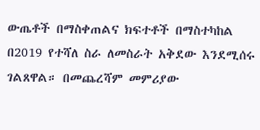ውጤቶች በማስቀጠልና ክፍተቶች በማስተካከል በ2019 የተሻለ ስራ ለመስራት አቅደው እንደሚሰሩ ገልጸዋል። በመጨረሻም መምሪያው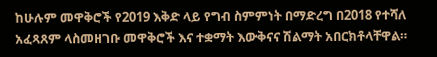ከሁሉም መዋቅሮች የ2019 እቅድ ላይ የግብ ስምምነት በማድረግ በ2018 የተሻለ አፈጻጸም ላስመዘገቡ መዋቅሮች እና ተቋማት እውቅናና ሽልማት አበርክቶላቸዋል።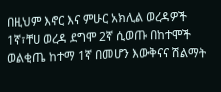በዚህም እኖር እና ምሁር አክሊል ወረዳዎች 1ኛ፣ቸሀ ወረዳ ደግሞ 2ኛ ሲወጡ በከተሞች ወልቂጤ ከተማ 1ኛ በመሆን እውቅናና ሽልማት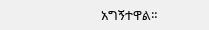አግኝተዋል።